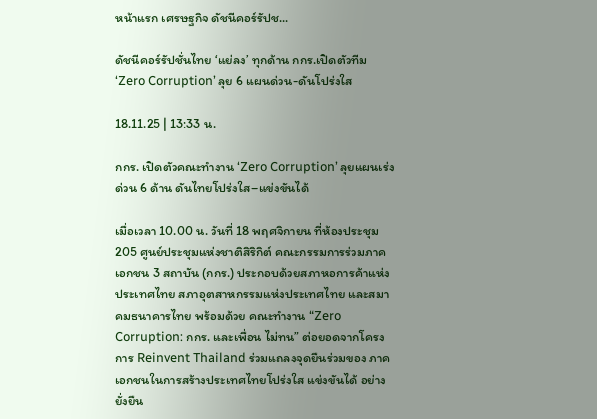หน้าแรก เศรษฐกิจ ดัชนีคอร์รัปช...

ดัชนีคอร์รัปชั่นไทย ‘แย่ลง’ ทุกด้าน กกร.เปิดตัวทีม ‘Zero Corruption’ ลุย 6 แผนด่วน-ดันโปร่งใส

18.11.25 | 13:33 น.

กกร. เปิดตัวคณะทำงาน ‘Zero Corruption’ ลุยแผนเร่งด่วน 6 ด้าน ดันไทยโปร่งใส–แข่งขันได้

เมื่อเวลา 10.00 น. วันที่ 18 พฤศจิกายน ที่ห้องประชุม 205 ศูนย์ประชุมแห่งชาติสิริกิต์ คณะกรรมการร่วมภาคเอกชน 3 สถาบัน (กกร.) ประกอบด้วยสภาหอการค้าแห่ง ประเทศไทย สภาอุตสาหกรรมแห่งประเทศไทย และสมาคมธนาคารไทย พร้อมด้วย คณะทำงาน “Zero Corruption: กกร. และเพื่อน ไม่ทน” ต่อยอดจากโครงการ Reinvent Thailand ร่วมแถลงจุดยืนร่วมของ ภาคเอกชนในการสร้างประเทศไทยโปร่งใส แข่งขันได้ อย่างยั่งยืน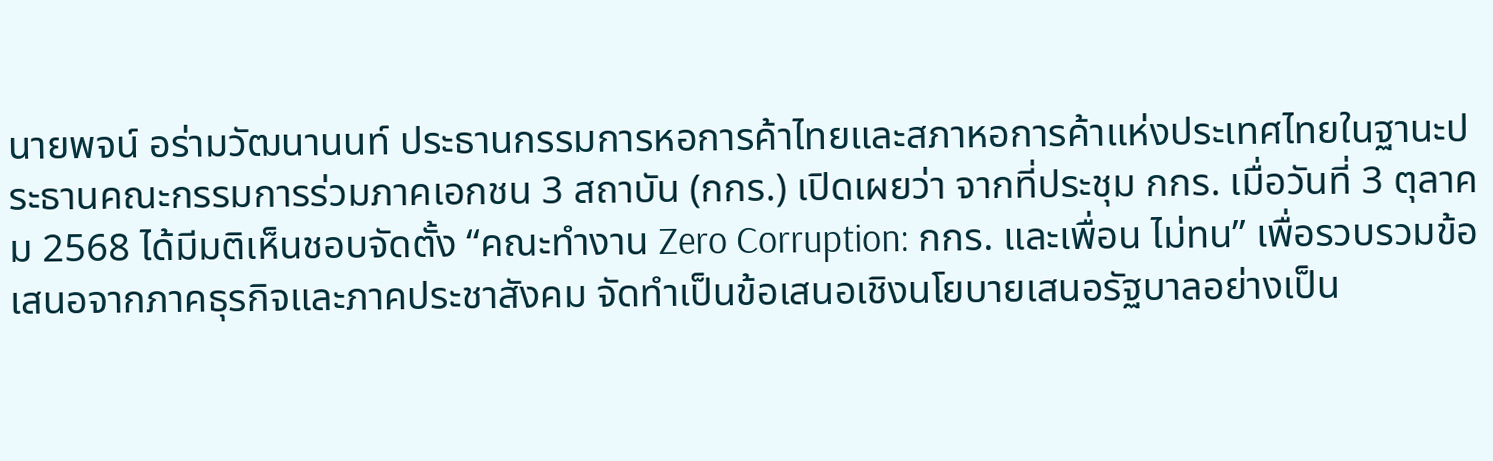นายพจน์ อร่ามวัฒนานนท์ ประธานกรรมการหอการค้าไทยและสภาหอการค้าแห่งประเทศไทยในฐานะประธานคณะกรรมการร่วมภาคเอกชน 3 สถาบัน (กกร.) เปิดเผยว่า จากที่ประชุม กกร. เมื่อวันที่ 3 ตุลาคม 2568 ได้มีมติเห็นชอบจัดตั้ง “คณะทำงาน Zero Corruption: กกร. และเพื่อน ไม่ทน” เพื่อรวบรวมข้อเสนอจากภาคธุรกิจและภาคประชาสังคม จัดทำเป็นข้อเสนอเชิงนโยบายเสนอรัฐบาลอย่างเป็น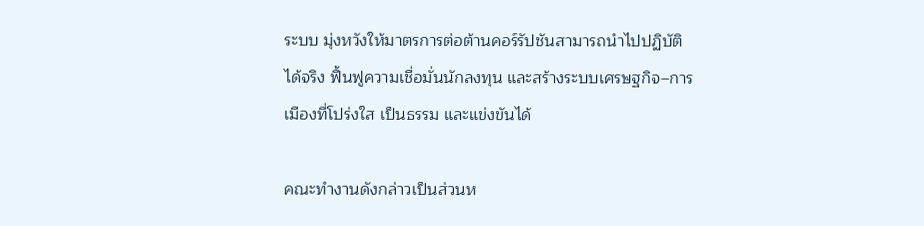ระบบ มุ่งหวังให้มาตรการต่อต้านคอร์รัปชันสามารถนำไปปฏิบัติได้จริง ฟื้นฟูความเชื่อมั่นนักลงทุน และสร้างระบบเศรษฐกิจ–การเมืองที่โปร่งใส เป็นธรรม และแข่งขันได้

คณะทำงานดังกล่าวเป็นส่วนห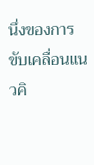นึ่งของการขับเคลื่อนแนวคิ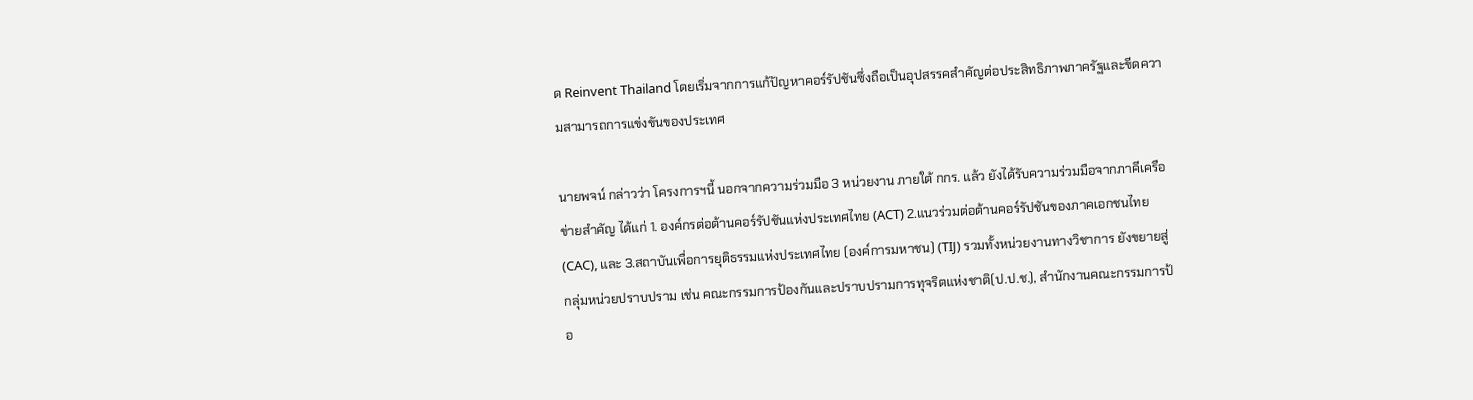ด Reinvent Thailand โดยเริ่มจากการแก้ปัญหาคอร์รัปชันซึ่งถือเป็นอุปสรรคสำคัญต่อประสิทธิภาพภาครัฐและขีดความสามารถการแข่งขันของประเทศ

นายพจน์ กล่าวว่า โครงการฯนี้ นอกจากความร่วมมือ 3 หน่วยงาน ภายใต้ กกร. แล้ว ยังได้รับความร่วมมือจากภาคีเครือข่ายสำคัญ ได้แก่ 1. องค์กรต่อต้านคอร์รัปชันแห่งประเทศไทย (ACT) 2.แนวร่วมต่อต้านคอร์รัปชันของภาคเอกชนไทย (CAC), และ 3.สถาบันเพื่อการยุติธรรมแห่งประเทศไทย (องค์การมหาชน) (TIJ) รวมทั้งหน่วยงานทางวิชาการ ยังขยายสู่กลุ่มหน่วยปราบปราม เช่น คณะกรรมการป้องกันและปราบปรามการทุจริตแห่งชาติ(ป.ป.ช.), สำนักงานคณะกรรมการป้อ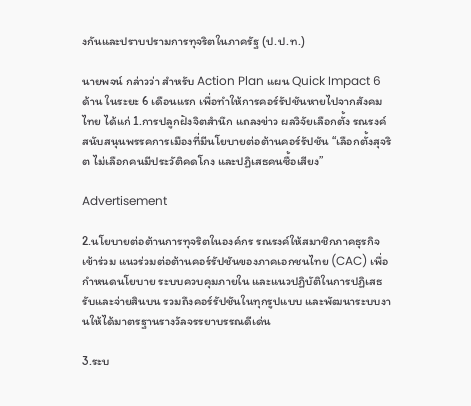งกันและปราบปรามการทุจริตในภาครัฐ (ป.ป.ท.)

นายพจน์ กล่าวว่า สำหรับ Action Plan แผน Quick Impact 6 ด้าน ในระยะ 6 เดือนแรก เพื่อทำให้การคอร์รัปชันหายไปจากสังคมไทย ได้แก่ 1.การปลูกฝังจิตสำนึก แถลงข่าว ผลวิจัยเลือกตั้ง รณรงค์ สนับสนุนพรรคการเมืองที่มีนโยบายต่อต้านคอร์รัปชัน “เลือกตั้งสุจริต ไม่เลือกคนมีประวัติคดโกง และปฏิเสธคนซื้อเสียง”

Advertisement

2.นโยบายต่อต้านการทุจริตในองค์กร รณรงค์ให้สมาชิกภาคธุรกิจเข้าร่วม แนวร่วมต่อต้านคอร์รัปชันของภาคเอกชนไทย (CAC) เพื่อกำหนดนโยบาย ระบบควบคุมภายใน และแนวปฏิบัติในการปฏิเสธรับและจ่ายสินบน รวมถึงคอร์รัปชันในทุกรูปแบบ และพัฒนาระบบงานให้ได้มาตรฐานรางวัลจรรยาบรรณดีเด่น

3.ระบ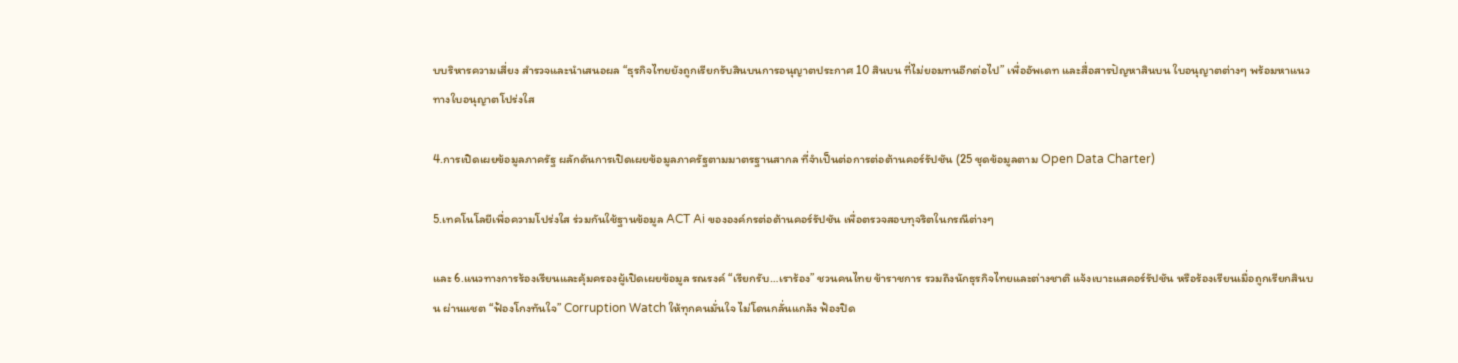บบริหารความเสี่ยง สำรวจและนำเสนอผล “ธุรกิจไทยยังถูกเรียกรับสินบนการอนุญาตประกาศ 10 สินบน ที่ไม่ยอมทนอีกต่อไป” เพื่ออัพเดท และสื่อสารปัญหาสินบน ใบอนุญาตต่างๆ พร้อมหาแนวทางใบอนุญาตโปร่งใส

4.การเปิดเผยข้อมูลภาครัฐ ผลักดันการเปิดเผยข้อมูลภาครัฐตามมาตรฐานสากล ที่จำเป็นต่อการต่อต้านคอร์รัปชัน (25 ชุดข้อมูลตาม Open Data Charter)

5.เทคโนโลยีเพื่อความโปร่งใส ร่วมกันใช้ฐานข้อมูล ACT Ai ขององค์กรต่อต้านคอร์รัปชัน เพื่อตรวจสอบทุจริตในกรณีต่างๆ

และ 6.แนวทางการร้องเรียนและคุ้มครองผู้เปิดเผยข้อมูล รณรงค์ “เรียกรับ…เราร้อง” ชวนคนไทย ข้าราชการ รวมถึงนักธุรกิจไทยและต่างชาติ แจ้งเบาะแสคอร์รัปชัน หรือร้องเรียนเมื่อถูกเรียกสินบน ผ่านแชต “ฟ้องโกงทันใจ” Corruption Watch ให้ทุกคนมั่นใจ ไม่โดนกลั่นแกล้ง ฟ้องปิด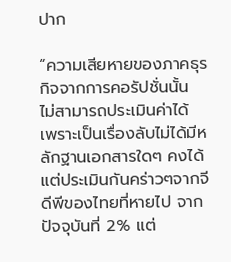ปาก

“ความเสียหายของภาคธุรกิจจากการคอรัปชั่นนั้น ไม่สามารถประเมินค่าได้ เพราะเป็นเรื่องลับไม่ได้มีหลักฐานเอกสารใดๆ คงได้แต่ประเมินกันคร่าวๆจากจีดีพีของไทยที่หายไป จากปัจจุบันที่ 2% แต่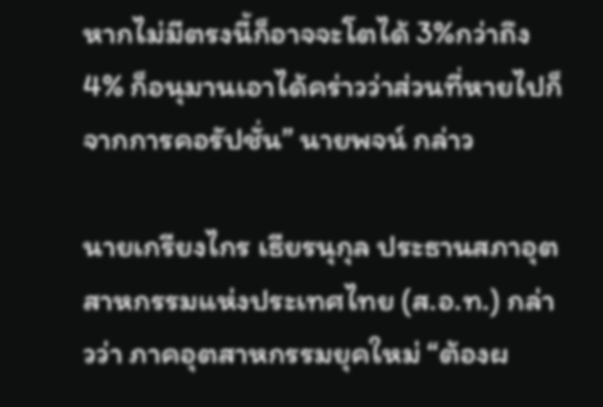หากไม่มีตรงนี้ก็อาจจะโตได้ 3%กว่าถึง 4% ก็อนุมานเอาได้คร่าวว่าส่วนที่หายไปก็จากการคอรัปชั่น” นายพจน์ กล่าว

นายเกรียงไกร เธียรนุกุล ประธานสภาอุตสาหกรรมแห่งประเทศไทย (ส.อ.ท.) กล่าวว่า ภาคอุตสาหกรรมยุคใหม่ “ต้องผ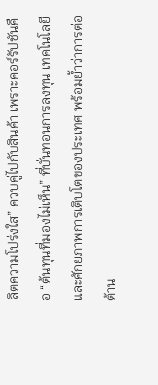ลิตความโปร่งใส” ควบคู่ไปกับสินค้า เพราะคอร์รัปชันคือ “ต้นทุนที่มองไม่เห็น” ที่บั่นทอนการลงทุน เทคโนโลยี และศักยภาพการเติบโตของประเทศ พร้อมย้ำว่าการต่อต้าน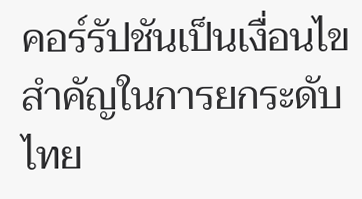คอร์รัปชันเป็นเงื่อนไขสำคัญในการยกระดับไทย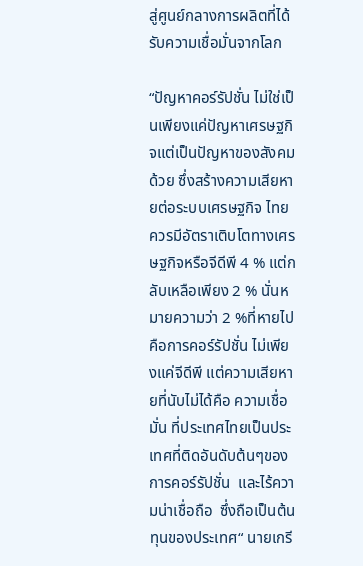สู่ศูนย์กลางการผลิตที่ได้รับความเชื่อมั่นจากโลก

“ปัญหาคอร์รัปชั่น ไม่ใช่เป็นเพียงแค่ปัญหาเศรษฐกิจแต่เป็นปัญหาของสังคมด้วย ซึ่งสร้างความเสียหายต่อระบบเศรษฐกิจ ไทยควรมีอัตราเติบโตทางเศรษฐกิจหรือจีดีพี 4 % แต่กลับเหลือเพียง 2 % นั่นหมายความว่า 2 %ที่หายไปคือการคอร์รัปชั่น ไม่เพียงแค่จีดีพี แต่ความเสียหายที่นับไม่ได้คือ ความเชื่อมั่น ที่ประเทศไทยเป็นประเทศที่ติดอันดับต้นๆของการคอร์รัปชั่น  และไร้ความน่าเชื่อถือ  ซึ่งถือเป็นต้นทุนของประเทศ“ นายเกรี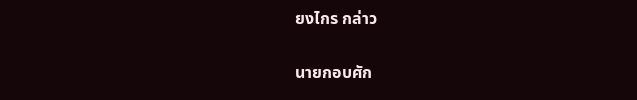ยงไกร กล่าว

นายกอบศัก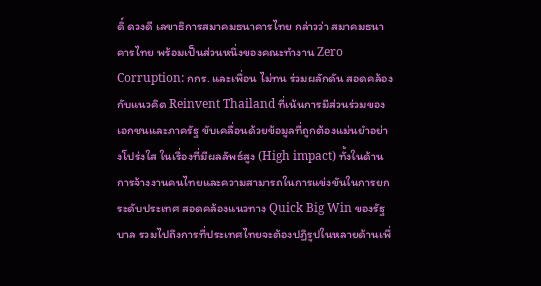ดิ์ ดวงดี เลขาธิการสมาคมธนาคารไทย กล่าวว่า สมาคมธนาคารไทย พร้อมเป็นส่วนหนึ่งของคณะทำงาน Zero Corruption: กกร. และเพื่อน ไม่ทน ร่วมผลักดัน สอดคล้องกับแนวคิด Reinvent Thailand ที่เน้นการมีส่วนร่วมของเอกชนและภาครัฐ ขับเคลื่อนด้วยข้อมูลที่ถูกต้องแม่นยำอย่างโปร่งใส ในเรื่องที่มีผลลัพธ์สูง (High impact) ทั้งในด้านการจ้างงานคนไทยและความสามารถในการแข่งขันในการยกระดับประเทศ สอดคล้องแนวทาง Quick Big Win ของรัฐบาล รวมไปถึงการที่ประเทศไทยจะต้องปฏิรูปในหลายด้านเพื่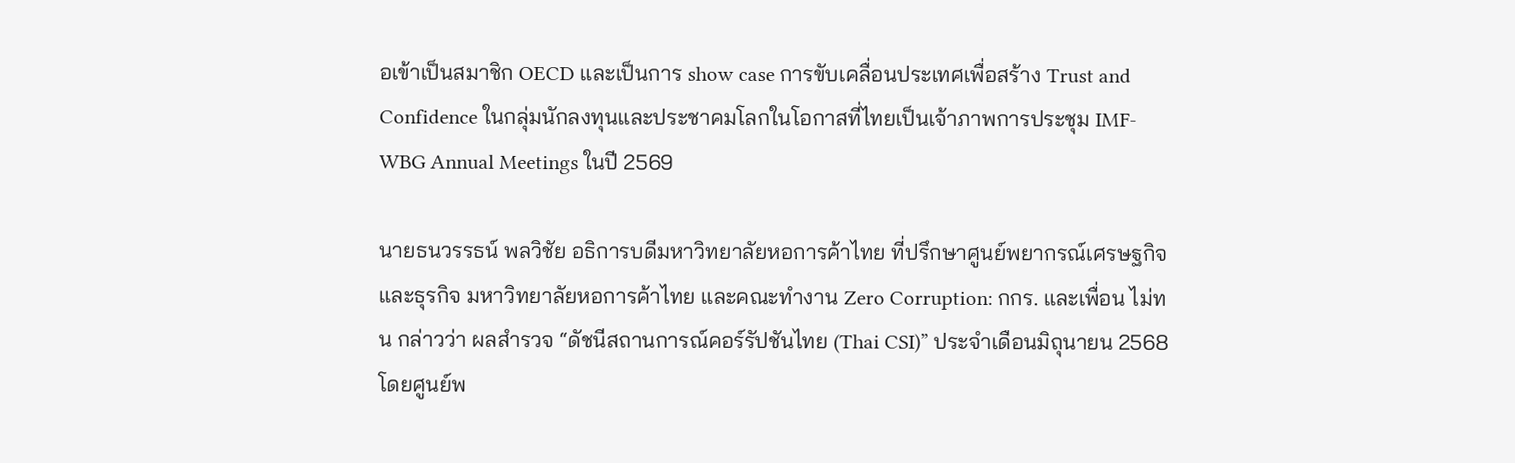อเข้าเป็นสมาชิก OECD และเป็นการ show case การขับเคลื่อนประเทศเพื่อสร้าง Trust and Confidence ในกลุ่มนักลงทุนและประชาคมโลกในโอกาสที่ไทยเป็นเจ้าภาพการประชุม IMF-WBG Annual Meetings ในปี 2569

นายธนวรรธน์ พลวิชัย อธิการบดีมหาวิทยาลัยหอการค้าไทย ที่ปรึกษาศูนย์พยากรณ์เศรษฐกิจและธุรกิจ มหาวิทยาลัยหอการค้าไทย และคณะทำงาน Zero Corruption: กกร. และเพื่อน ไม่ทน กล่าวว่า ผลสำรวจ “ดัชนีสถานการณ์คอร์รัปชันไทย (Thai CSI)” ประจำเดือนมิถุนายน 2568 โดยศูนย์พ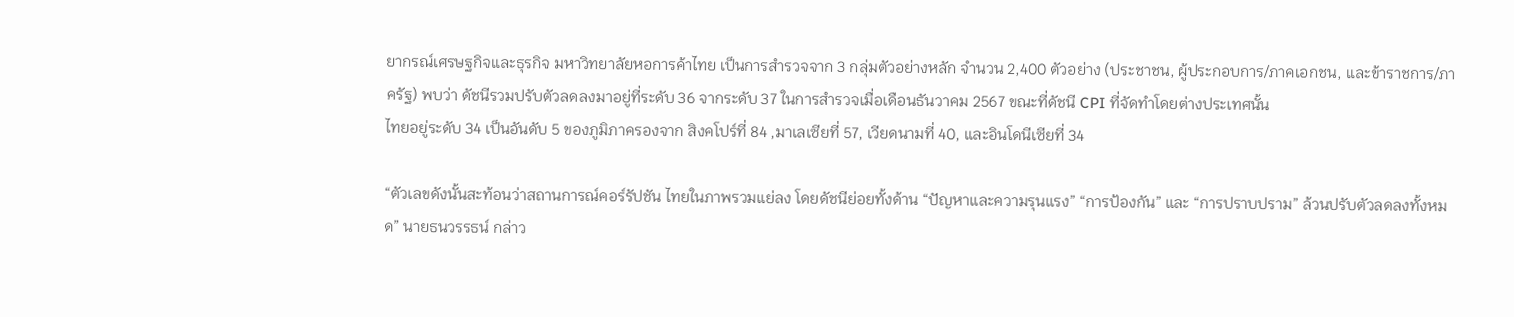ยากรณ์เศรษฐกิจและธุรกิจ มหาวิทยาลัยหอการค้าไทย เป็นการสำรวจจาก 3 กลุ่มตัวอย่างหลัก จำนวน 2,400 ตัวอย่าง (ประชาชน, ผู้ประกอบการ/ภาคเอกชน, และข้าราชการ/ภาครัฐ) พบว่า ดัชนีรวมปรับตัวลดลงมาอยู่ที่ระดับ 36 จากระดับ 37 ในการสำรวจเมื่อเดือนธันวาคม 2567 ขณะที่ดัชนี CPI ที่จัดทำโดยต่างประเทศนั้น
ไทยอยู่ระดับ 34 เป็นอันดับ 5 ของภูมิภาครองจาก สิงคโปร์ที่ 84 ,มาเลเซียที่ 57, เวียดนามที่ 40, และอินโดนีเซียที่ 34

“ตัวเลขดังนั้นสะท้อนว่าสถานการณ์คอร์รัปชัน ไทยในภาพรวมแย่ลง โดยดัชนีย่อยทั้งด้าน “ปัญหาและความรุนแรง” “การป้องกัน” และ “การปราบปราม” ล้วนปรับตัวลดลงทั้งหมด” นายธนวรรธน์ กล่าว